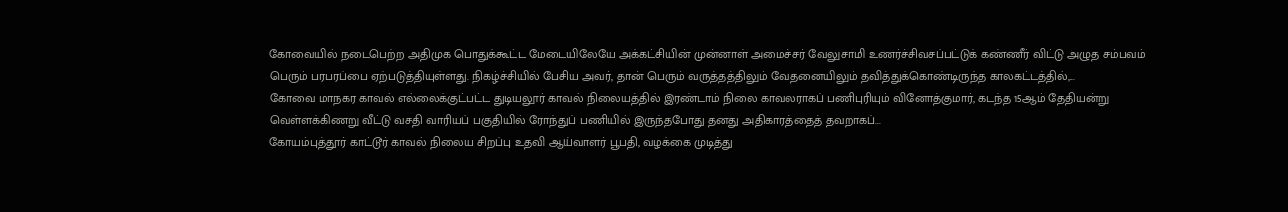கோவையில் நடைபெற்ற அதிமுக பொதுக்கூட்ட மேடையிலேயே அக்கட்சியின் முன்னாள் அமைச்சர் வேலுசாமி உணர்ச்சிவசப்பட்டுக் கண்ணீர் விட்டு அழுத சம்பவம் பெரும் பரபரப்பை ஏற்படுத்தியுள்ளது. நிகழ்ச்சியில் பேசிய அவர், தான் பெரும் வருத்தத்திலும் வேதனையிலும் தவித்துக்கொண்டிருந்த காலகட்டத்தில்,...
கோவை மாநகர காவல் எல்லைக்குட்பட்ட துடியலூர் காவல் நிலையத்தில் இரண்டாம் நிலை காவலராகப் பணிபுரியும் வினோத்குமார், கடந்த 15ஆம் தேதியன்று வெள்ளக்கிணறு வீட்டு வசதி வாரியப் பகுதியில் ரோந்துப் பணியில் இருந்தபோது தனது அதிகாரத்தைத் தவறாகப்...
கோயம்புத்தூர் காட்டூர் காவல் நிலைய சிறப்பு உதவி ஆய்வாளர் பூபதி, வழக்கை முடித்து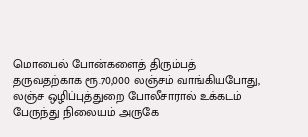மொபைல் போன்களைத் திரும்பத் தருவதற்காக ரூ.70,000 லஞ்சம் வாங்கியபோது, லஞ்ச ஒழிப்புத்துறை போலீசாரால் உக்கடம் பேருந்து நிலையம் அருகே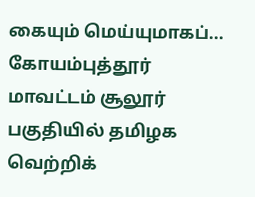கையும் மெய்யுமாகப்...
கோயம்புத்தூர் மாவட்டம் சூலூர் பகுதியில் தமிழக வெற்றிக்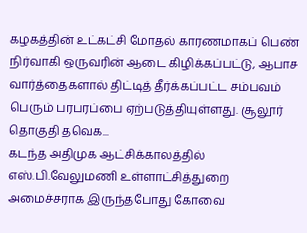கழகத்தின் உட்கட்சி மோதல் காரணமாகப் பெண் நிர்வாகி ஒருவரின் ஆடை கிழிக்கப்பட்டு, ஆபாச வார்த்தைகளால் திட்டித் தீர்க்கப்பட்ட சம்பவம் பெரும் பரபரப்பை ஏற்படுத்தியுள்ளது. சூலூர் தொகுதி தவெக...
கடந்த அதிமுக ஆட்சிக்காலத்தில் எஸ்.பி.வேலுமணி உள்ளாட்சித்துறை அமைச்சராக இருந்தபோது கோவை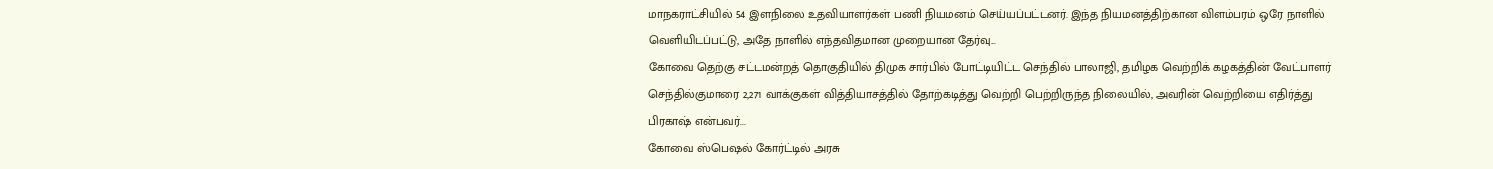மாநகராட்சியில் 54 இளநிலை உதவியாளர்கள் பணி நியமனம் செய்யப்பட்டனர். இந்த நியமனத்திற்கான விளம்பரம் ஒரே நாளில் வெளியிடப்பட்டு, அதே நாளில் எந்தவிதமான முறையான தேர்வு...
கோவை தெற்கு சட்டமன்றத் தொகுதியில் திமுக சார்பில் போட்டியிட்ட செந்தில் பாலாஜி, தமிழக வெற்றிக் கழகத்தின் வேட்பாளர் செந்தில்குமாரை 2,271 வாக்குகள் வித்தியாசத்தில் தோற்கடித்து வெற்றி பெற்றிருந்த நிலையில், அவரின் வெற்றியை எதிர்த்து பிரகாஷ் என்பவர்...
கோவை ஸ்பெஷல் கோர்ட்டில் அரசு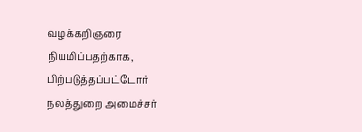வழக்கறிஞரை நியமிப்பதற்காக, பிற்படுத்தப்பட்டோர் நலத்துறை அமைச்சர்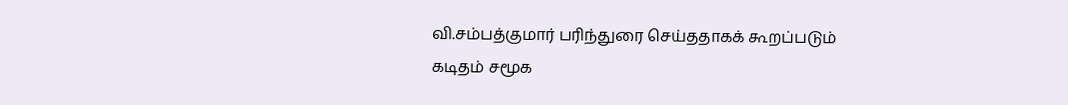வி.சம்பத்குமார் பரிந்துரை செய்ததாகக் கூறப்படும் கடிதம் சமூக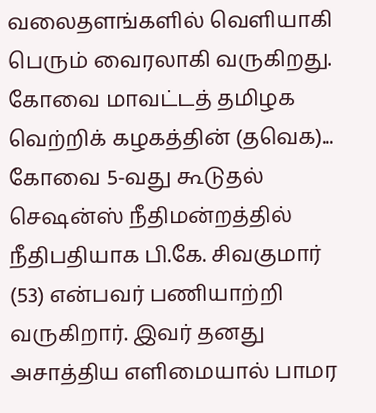வலைதளங்களில் வெளியாகி பெரும் வைரலாகி வருகிறது. கோவை மாவட்டத் தமிழக வெற்றிக் கழகத்தின் (தவெக)...
கோவை 5-வது கூடுதல் செஷன்ஸ் நீதிமன்றத்தில் நீதிபதியாக பி.கே. சிவகுமார் (53) என்பவர் பணியாற்றி வருகிறார். இவர் தனது அசாத்திய எளிமையால் பாமர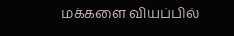மக்களை வியப்பில்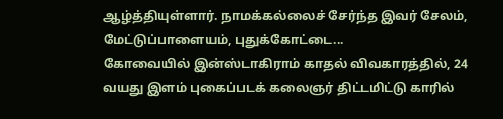ஆழ்த்தியுள்ளார். நாமக்கல்லைச் சேர்ந்த இவர் சேலம், மேட்டுப்பாளையம், புதுக்கோட்டை...
கோவையில் இன்ஸ்டாகிராம் காதல் விவகாரத்தில், 24 வயது இளம் புகைப்படக் கலைஞர் திட்டமிட்டு காரில்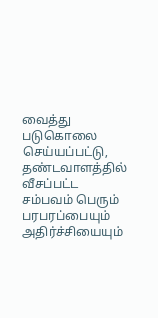வைத்து படுகொலை செய்யப்பட்டு, தண்டவாளத்தில் வீசப்பட்ட சம்பவம் பெரும் பரபரப்பையும் அதிர்ச்சியையும்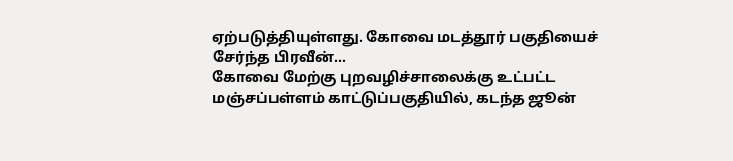ஏற்படுத்தியுள்ளது. கோவை மடத்தூர் பகுதியைச் சேர்ந்த பிரவீன்...
கோவை மேற்கு புறவழிச்சாலைக்கு உட்பட்ட மஞ்சப்பள்ளம் காட்டுப்பகுதியில், கடந்த ஜூன்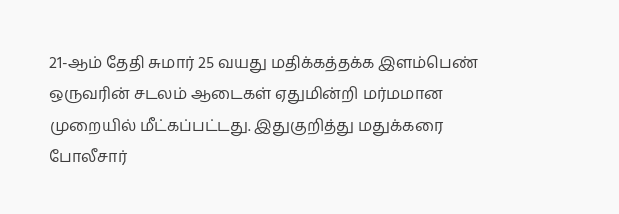21-ஆம் தேதி சுமார் 25 வயது மதிக்கத்தக்க இளம்பெண் ஒருவரின் சடலம் ஆடைகள் ஏதுமின்றி மர்மமான முறையில் மீட்கப்பட்டது. இதுகுறித்து மதுக்கரை போலீசார்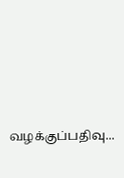வழக்குப்பதிவு...